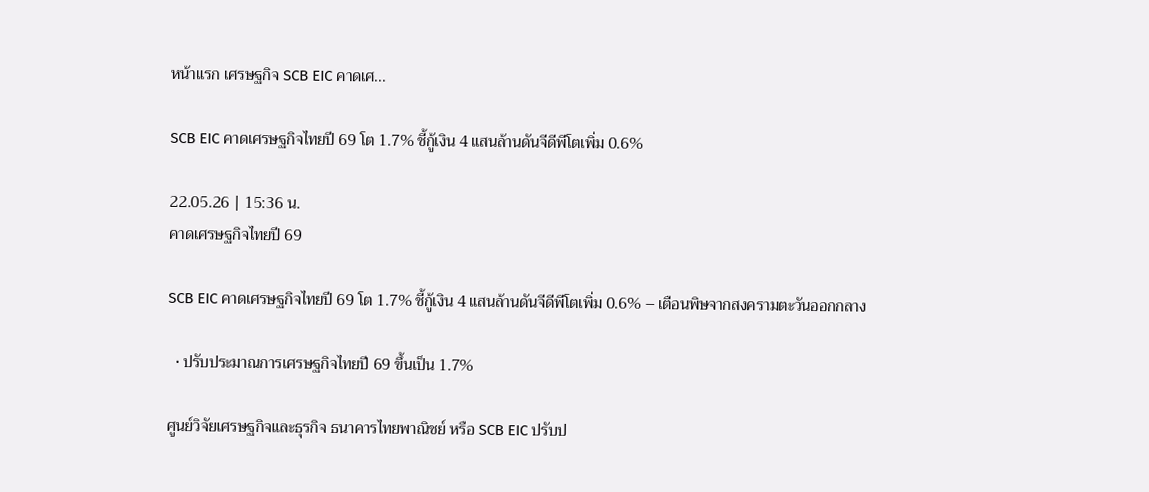หน้าแรก เศรษฐกิจ SCB EIC คาดเศ...

SCB EIC คาดเศรษฐกิจไทยปี 69 โต 1.7% ชี้กู้เงิน 4 แสนล้านดันจีดีพีโตเพิ่ม 0.6%

22.05.26 | 15:36 น.
คาดเศรษฐกิจไทยปี 69

SCB EIC คาดเศรษฐกิจไทยปี 69 โต 1.7% ชี้กู้เงิน 4 แสนล้านดันจีดีพีโตเพิ่ม 0.6% – เตือนพิษจากสงครามตะวันออกกลาง

  • ปรับประมาณการเศรษฐกิจไทยปี 69 ขึ้นเป็น 1.7%

ศูนย์วิจัยเศรษฐกิจและธุรกิจ ธนาคารไทยพาณิชย์ หรือ SCB EIC ปรับป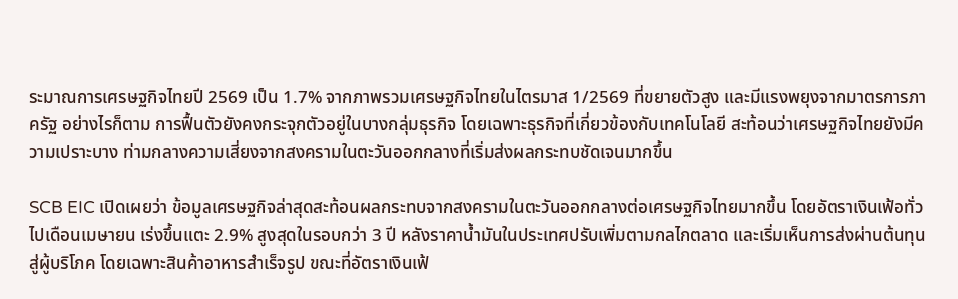ระมาณการเศรษฐกิจไทยปี 2569 เป็น 1.7% จากภาพรวมเศรษฐกิจไทยในไตรมาส 1/2569 ที่ขยายตัวสูง และมีแรงพยุงจากมาตรการภาครัฐ อย่างไรก็ตาม การฟื้นตัวยังคงกระจุกตัวอยู่ในบางกลุ่มธุรกิจ โดยเฉพาะธุรกิจที่เกี่ยวข้องกับเทคโนโลยี สะท้อนว่าเศรษฐกิจไทยยังมีความเปราะบาง ท่ามกลางความเสี่ยงจากสงครามในตะวันออกกลางที่เริ่มส่งผลกระทบชัดเจนมากขึ้น

SCB EIC เปิดเผยว่า ข้อมูลเศรษฐกิจล่าสุดสะท้อนผลกระทบจากสงครามในตะวันออกกลางต่อเศรษฐกิจไทยมากขึ้น โดยอัตราเงินเฟ้อทั่วไปเดือนเมษายน เร่งขึ้นแตะ 2.9% สูงสุดในรอบกว่า 3 ปี หลังราคาน้ำมันในประเทศปรับเพิ่มตามกลไกตลาด และเริ่มเห็นการส่งผ่านต้นทุนสู่ผู้บริโภค โดยเฉพาะสินค้าอาหารสำเร็จรูป ขณะที่อัตราเงินเฟ้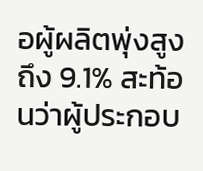อผู้ผลิตพุ่งสูงถึง 9.1% สะท้อนว่าผู้ประกอบ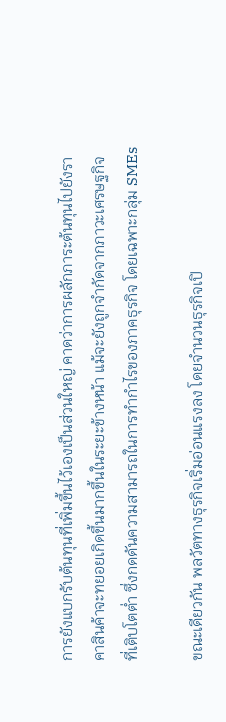การยังแบกรับต้นทุนที่เพิ่มขึ้นไว้เองเป็นส่วนใหญ่ คาดว่าการผลักภาระต้นทุนไปยังราคาสินค้าจะทยอยเกิดขึ้นมากขึ้นในระยะข้างหน้า แม้จะยังถูกจำกัดจากภาวะเศรษฐกิจที่เติบโตต่ำ ซึ่งกดดันความสามารถในการทำกำไรของภาคธุรกิจ โดยเฉพาะกลุ่ม SMEs

ขณะเดียวกัน พลวัตทางธุรกิจเริ่มอ่อนแรงลง โดยจำนวนธุรกิจเปิ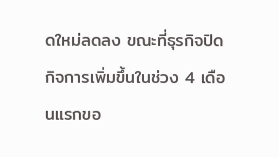ดใหม่ลดลง ขณะที่ธุรกิจปิดกิจการเพิ่มขึ้นในช่วง 4 เดือนแรกขอ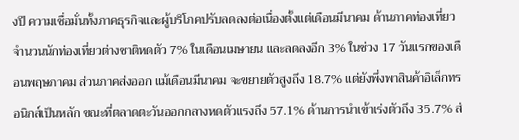งปี ความเชื่อมั่นทั้งภาคธุรกิจและผู้บริโภคปรับลดลงต่อเนื่องตั้งแต่เดือนมีนาคม ด้านภาคท่องเที่ยว จำนวนนักท่องเที่ยวต่างชาติหดตัว 7% ในเดือนเมษายน และลดลงอีก 3% ในช่วง 17 วันแรกของเดือนพฤษภาคม ส่วนภาคส่งออก แม้เดือนมีนาคม จะขยายตัวสูงถึง 18.7% แต่ยังพึ่งพาสินค้าอิเล็กทรอนิกส์เป็นหลัก ขณะที่ตลาดตะวันออกกลางหดตัวแรงถึง 57.1% ด้านการนำเข้าเร่งตัวถึง 35.7% ส่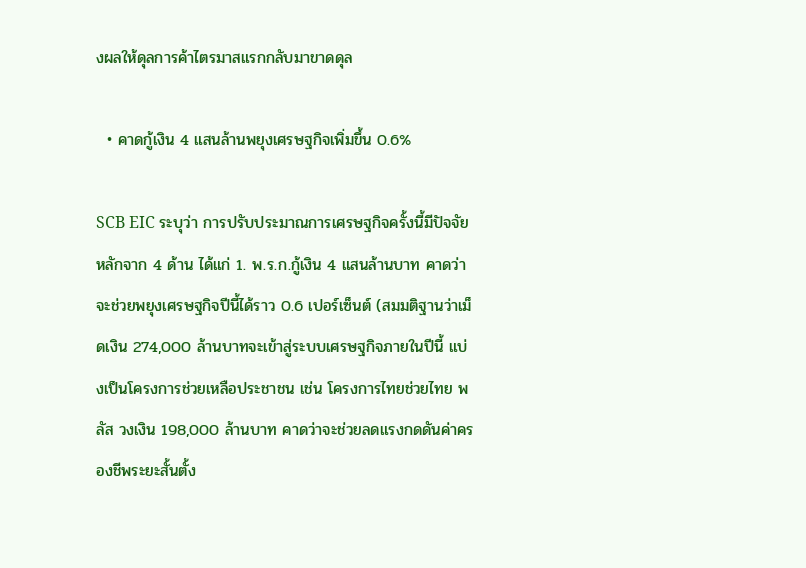งผลให้ดุลการค้าไตรมาสแรกกลับมาขาดดุล

  • คาดกู้เงิน 4 แสนล้านพยุงเศรษฐกิจเพิ่มขึ้น 0.6%

SCB EIC ระบุว่า การปรับประมาณการเศรษฐกิจครั้งนี้มีปัจจัยหลักจาก 4 ด้าน ได้แก่ 1. พ.ร.ก.กู้เงิน 4 แสนล้านบาท คาดว่าจะช่วยพยุงเศรษฐกิจปีนี้ได้ราว 0.6 เปอร์เซ็นต์ (สมมติฐานว่าเม็ดเงิน 274,000 ล้านบาทจะเข้าสู่ระบบเศรษฐกิจภายในปีนี้ แบ่งเป็นโครงการช่วยเหลือประชาชน เช่น โครงการไทยช่วยไทย พลัส วงเงิน 198,000 ล้านบาท คาดว่าจะช่วยลดแรงกดดันค่าครองชีพระยะสั้นตั้ง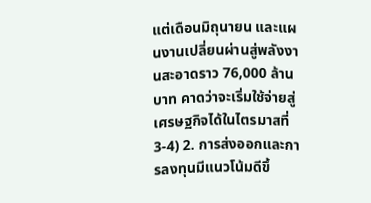แต่เดือนมิถุนายน และแผนงานเปลี่ยนผ่านสู่พลังงานสะอาดราว 76,000 ล้านบาท คาดว่าจะเริ่มใช้จ่ายสู่เศรษฐกิจได้ในไตรมาสที่ 3-4) 2. การส่งออกและการลงทุนมีแนวโน้มดีขึ้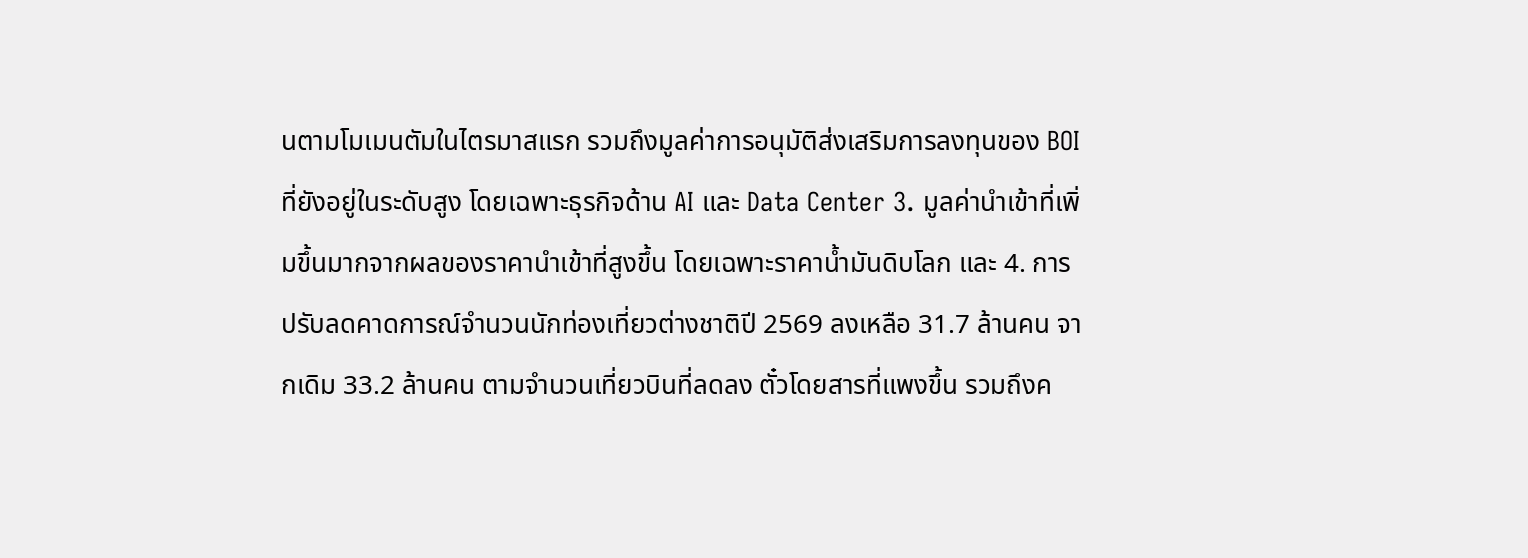นตามโมเมนตัมในไตรมาสแรก รวมถึงมูลค่าการอนุมัติส่งเสริมการลงทุนของ BOI ที่ยังอยู่ในระดับสูง โดยเฉพาะธุรกิจด้าน AI และ Data Center 3. มูลค่านำเข้าที่เพิ่มขึ้นมากจากผลของราคานำเข้าที่สูงขึ้น โดยเฉพาะราคาน้ำมันดิบโลก และ 4. การปรับลดคาดการณ์จำนวนนักท่องเที่ยวต่างชาติปี 2569 ลงเหลือ 31.7 ล้านคน จากเดิม 33.2 ล้านคน ตามจำนวนเที่ยวบินที่ลดลง ตั๋วโดยสารที่แพงขึ้น รวมถึงค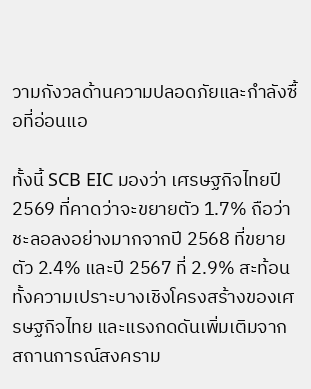วามกังวลด้านความปลอดภัยและกำลังซื้อที่อ่อนแอ

ทั้งนี้ SCB EIC มองว่า เศรษฐกิจไทยปี 2569 ที่คาดว่าจะขยายตัว 1.7% ถือว่าชะลอลงอย่างมากจากปี 2568 ที่ขยายตัว 2.4% และปี 2567 ที่ 2.9% สะท้อนทั้งความเปราะบางเชิงโครงสร้างของเศรษฐกิจไทย และแรงกดดันเพิ่มเติมจากสถานการณ์สงคราม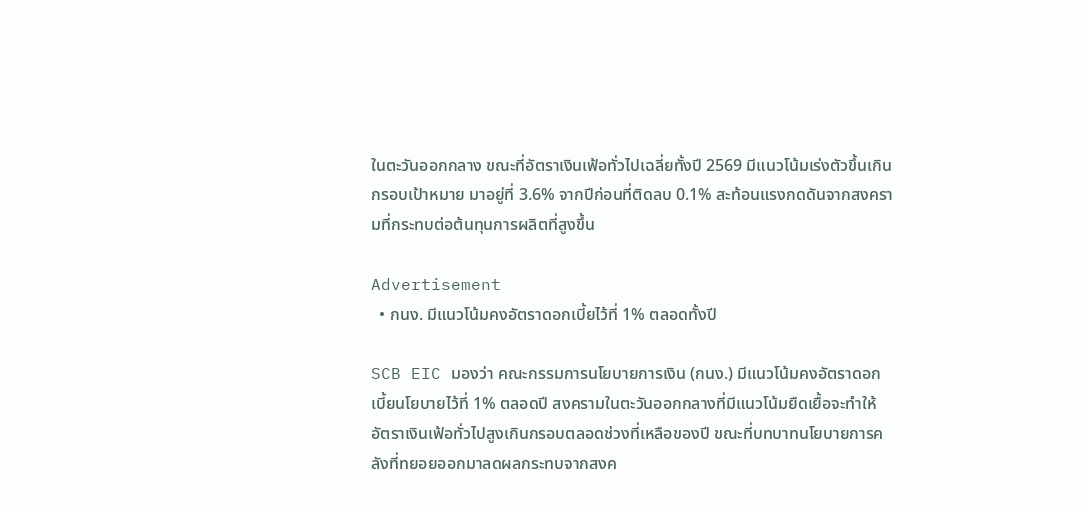ในตะวันออกกลาง ขณะที่อัตราเงินเฟ้อทั่วไปเฉลี่ยทั้งปี 2569 มีแนวโน้มเร่งตัวขึ้นเกินกรอบเป้าหมาย มาอยู่ที่ 3.6% จากปีก่อนที่ติดลบ 0.1% สะท้อนแรงกดดันจากสงครามที่กระทบต่อต้นทุนการผลิตที่สูงขึ้น

Advertisement
  • กนง. มีแนวโน้มคงอัตราดอกเบี้ยไว้ที่ 1% ตลอดทั้งปี

SCB EIC มองว่า คณะกรรมการนโยบายการเงิน (กนง.) มีแนวโน้มคงอัตราดอกเบี้ยนโยบายไว้ที่ 1% ตลอดปี สงครามในตะวันออกกลางที่มีแนวโน้มยืดเยื้อจะทำให้อัตราเงินเฟ้อทั่วไปสูงเกินกรอบตลอดช่วงที่เหลือของปี ขณะที่บทบาทนโยบายการคลังที่ทยอยออกมาลดผลกระทบจากสงค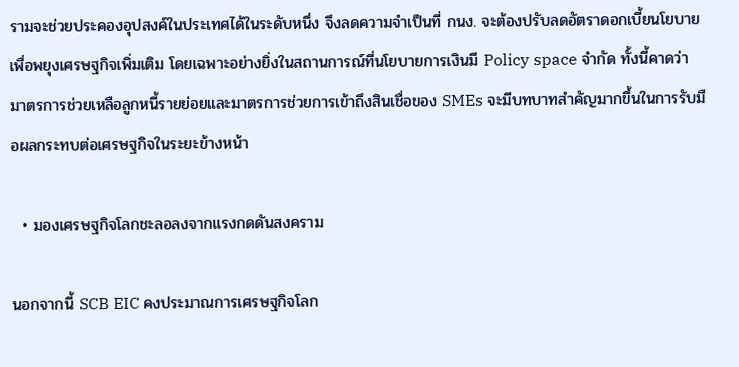รามจะช่วยประคองอุปสงค์ในประเทศได้ในระดับหนึ่ง จึงลดความจำเป็นที่ กนง. จะต้องปรับลดอัตราดอกเบี้ยนโยบายเพื่อพยุงเศรษฐกิจเพิ่มเติม โดยเฉพาะอย่างยิ่งในสถานการณ์ที่นโยบายการเงินมี Policy space จำกัด ทั้งนี้คาดว่า มาตรการช่วยเหลือลูกหนี้รายย่อยและมาตรการช่วยการเข้าถึงสินเชื่อของ SMEs จะมีบทบาทสำคัญมากขึ้นในการรับมือผลกระทบต่อเศรษฐกิจในระยะข้างหน้า

  • มองเศรษฐกิจโลกชะลอลงจากแรงกดดันสงคราม

นอกจากนี้ SCB EIC คงประมาณการเศรษฐกิจโลก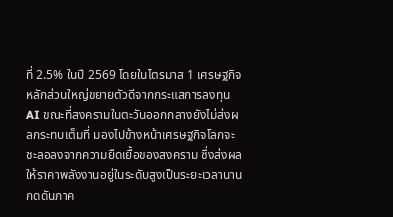ที่ 2.5% ในปี 2569 โดยในไตรมาส 1 เศรษฐกิจหลักส่วนใหญ่ขยายตัวดีจากกระแสการลงทุน AI ขณะที่สงครามในตะวันออกกลางยังไม่ส่งผลกระทบเต็มที่ มองไปข้างหน้าเศรษฐกิจโลกจะชะลอลงจากความยืดเยื้อของสงคราม ซึ่งส่งผลให้ราคาพลังงานอยู่ในระดับสูงเป็นระยะเวลานาน กดดันภาค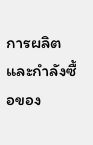การผลิตและกำลังซื้อของ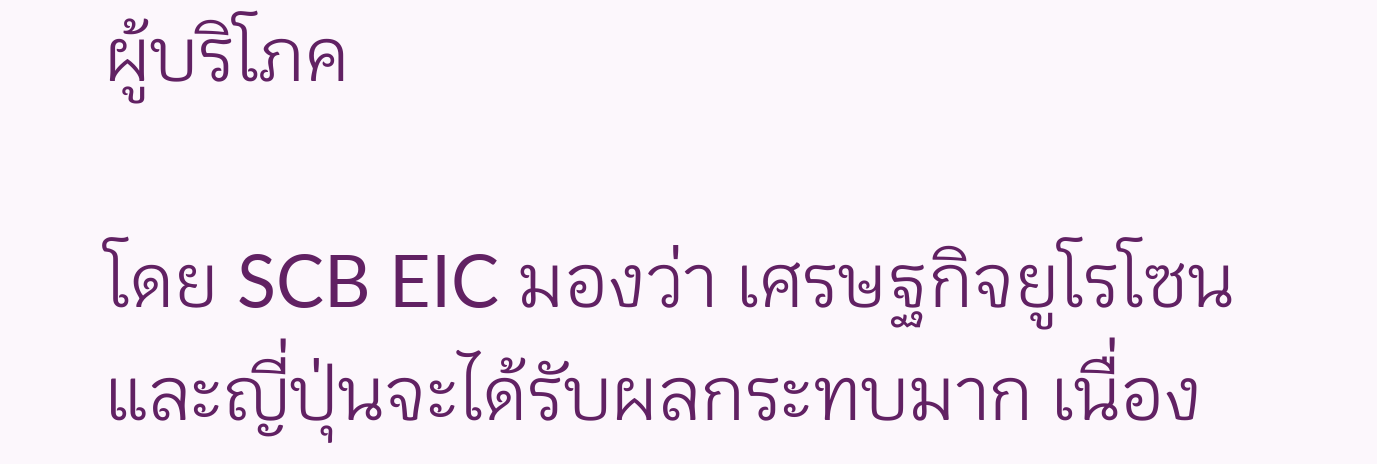ผู้บริโภค

โดย SCB EIC มองว่า เศรษฐกิจยูโรโซนและญี่ปุ่นจะได้รับผลกระทบมาก เนื่อง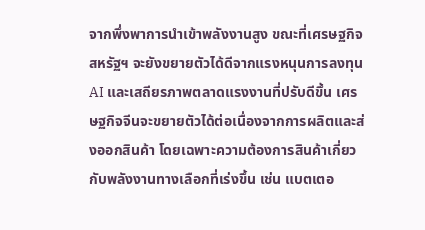จากพึ่งพาการนำเข้าพลังงานสูง ขณะที่เศรษฐกิจสหรัฐฯ จะยังขยายตัวได้ดีจากแรงหนุนการลงทุน AI และเสถียรภาพตลาดแรงงานที่ปรับดีขึ้น เศรษฐกิจจีนจะขยายตัวได้ต่อเนื่องจากการผลิตและส่งออกสินค้า โดยเฉพาะความต้องการสินค้าเกี่ยวกับพลังงานทางเลือกที่เร่งขึ้น เช่น แบตเตอ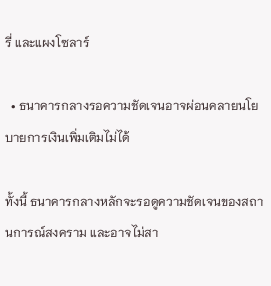รี่ และแผงโซลาร์

  • ธนาคารกลางรอความชัดเจนอาจผ่อนคลายนโยบายการเงินเพิ่มเติมไม่ได้

ทั้งนี้ ธนาคารกลางหลักจะรอดูความชัดเจนของสถานการณ์สงคราม และอาจไม่สา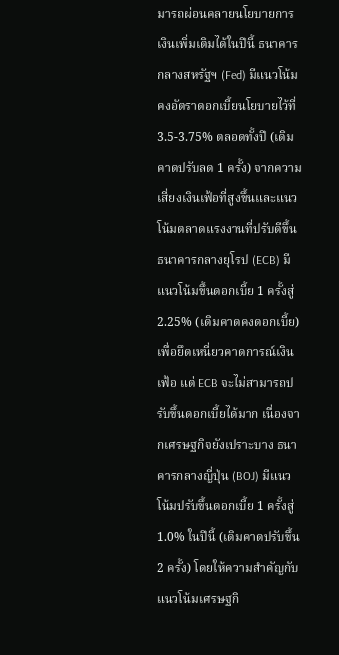มารถผ่อนคลายนโยบายการเงินเพิ่มเติมได้ในปีนี้ ธนาคารกลางสหรัฐฯ (Fed) มีแนวโน้มคงอัตราดอกเบี้ยนโยบายไว้ที่ 3.5-3.75% ตลอดทั้งปี (เดิมคาดปรับลด 1 ครั้ง) จากความเสี่ยงเงินเฟ้อที่สูงขึ้นและแนวโน้มตลาดแรงงานที่ปรับดีขึ้น ธนาคารกลางยุโรป (ECB) มีแนวโน้มขึ้นดอกเบี้ย 1 ครั้งสู่ 2.25% (เดิมคาดคงดอกเบี้ย) เพื่อยึดเหนี่ยวคาดการณ์เงินเฟ้อ แต่ ECB จะไม่สามารถปรับขึ้นดอกเบี้ยได้มาก เนื่องจากเศรษฐกิจยังเปราะบาง ธนาคารกลางญี่ปุ่น (BOJ) มีแนวโน้มปรับขึ้นดอกเบี้ย 1 ครั้งสู่ 1.0% ในปีนี้ (เดิมคาดปรับขึ้น 2 ครั้ง) โดยให้ความสำคัญกับแนวโน้มเศรษฐกิ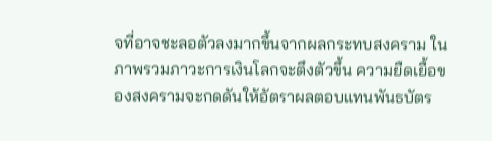จที่อาจชะลอตัวลงมากขึ้นจากผลกระทบสงคราม ในภาพรวมภาวะการเงินโลกจะตึงตัวขึ้น ความยืดเยื้อของสงครามจะกดดันให้อัตราผลตอบแทนพันธบัตร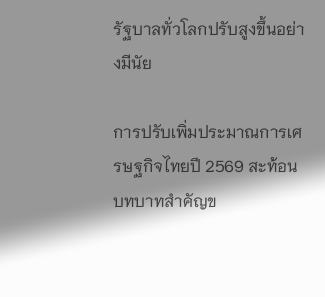รัฐบาลทั่วโลกปรับสูงขึ้นอย่างมีนัย

การปรับเพิ่มประมาณการเศรษฐกิจไทยปี 2569 สะท้อนบทบาทสำคัญข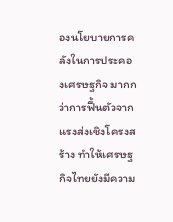องนโยบายการคลังในการประคองเศรษฐกิจ มากกว่าการฟื้นตัวจากแรงส่งเชิงโครงสร้าง ทำให้เศรษฐกิจไทยยังมีความ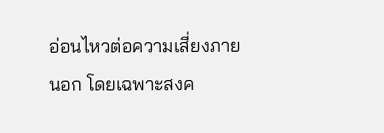อ่อนไหวต่อความเสี่ยงภายนอก โดยเฉพาะสงค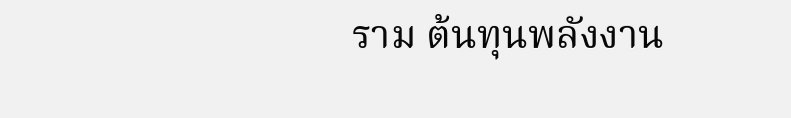ราม ต้นทุนพลังงาน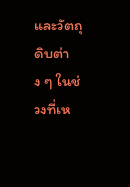และวัตถุดิบต่าง ๆ ในช่วงที่เห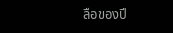ลือของปี